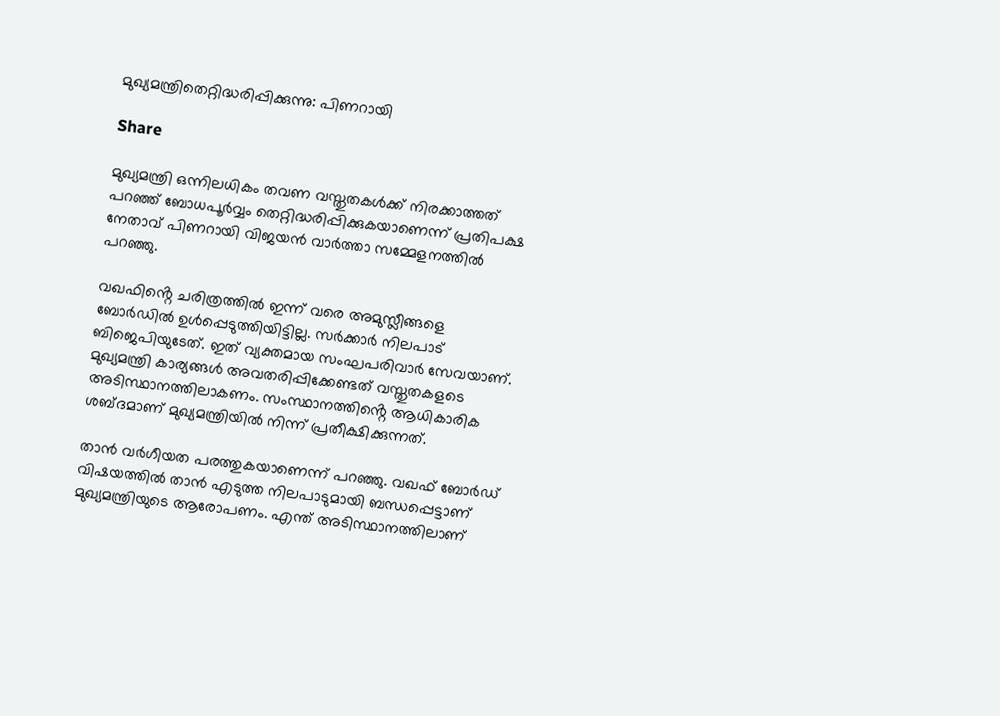മുഖ്യമന്ത്രിതെറ്റിദ്ധരിപ്പിക്കുന്നു: പിണറായി

Share

മുഖ്യമന്ത്രി ഒന്നിലധികം തവണ വസ്തുതകള്‍ക്ക് നിരക്കാത്തത് പറഞ്ഞ് ബോധപൂര്‍വ്വം തെറ്റിദ്ധരിപ്പിക്കുകയാണെന്ന് പ്രതിപക്ഷ നേതാവ് പിണറായി വിജയന്‍ വാര്‍ത്താ സമ്മേളനത്തില്‍ പറഞ്ഞു.

വഖഫിൻ്റെ ചരിത്രത്തില്‍ ഇന്ന് വരെ അമുസ്ലീങ്ങളെ ബോർഡില്‍ ഉള്‍പ്പെടുത്തിയിട്ടില്ല. സർക്കാർ നിലപാട് ബിജെപിയുടേത്. ഇത് വ്യക്തമായ സംഘപരിവാർ സേവയാണ്. മുഖ്യമന്ത്രി കാര്യങ്ങള്‍ അവതരിപ്പിക്കേണ്ടത് വസ്തുതകളടെ അടിസ്ഥാനത്തിലാകണം. സംസ്ഥാനത്തിൻ്റെ ആധികാരിക ശബ്‌ദമാണ് മുഖ്യമന്ത്രിയില്‍ നിന്ന് പ്രതീക്ഷിക്കുന്നത്.

താന്‍ വര്‍ഗീയത പരത്തുകയാണെന്ന് പറഞ്ഞു. വഖഫ് ബോര്‍ഡ് വിഷയത്തില്‍ താന്‍ എടുത്ത നിലപാടുമായി ബന്ധപ്പെട്ടാണ് മുഖ്യമന്ത്രിയുടെ ആരോപണം. എന്ത് അടിസ്ഥാനത്തിലാണ്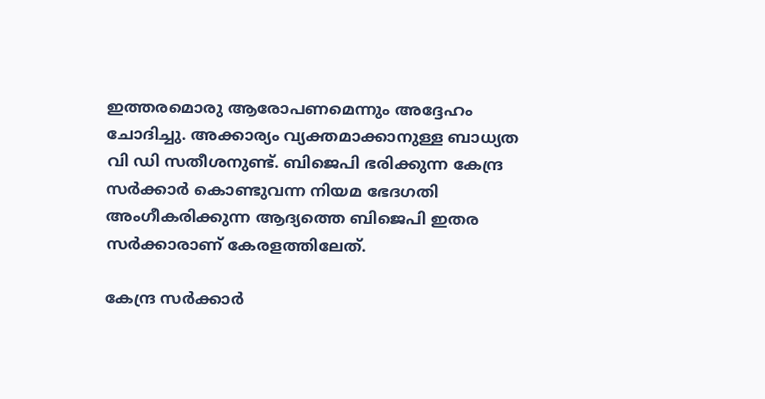ഇത്തരമൊരു ആരോപണമെന്നും അദ്ദേഹം ചോദിച്ചു. അക്കാര്യം വ്യക്തമാക്കാനുള്ള ബാധ്യത വി ഡി സതീശനുണ്ട്. ബിജെപി ഭരിക്കുന്ന കേന്ദ്ര സര്‍ക്കാര്‍ കൊണ്ടുവന്ന നിയമ ഭേദഗതി അംഗീകരിക്കുന്ന ആദ്യത്തെ ബിജെപി ഇതര സര്‍ക്കാരാണ് കേരളത്തിലേത്.

കേന്ദ്ര സര്‍ക്കാര്‍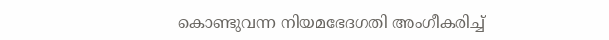കൊണ്ടുവന്ന നിയമഭേദഗതി അംഗീകരിച്ച്‌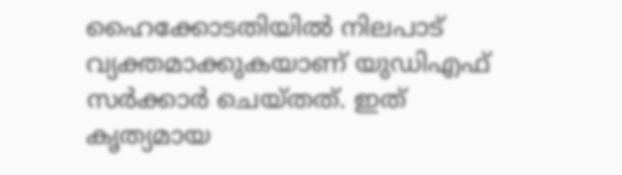ഹൈക്കോടതിയില്‍ നിലപാട് വ്യക്തമാക്കുകയാണ് യുഡിഎഫ് സര്‍ക്കാര്‍ ചെയ്തത്. ഇത് കൃത്യമായ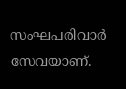സംഘപരിവാര്‍ സേവയാണ്.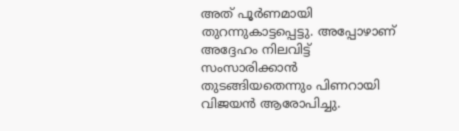അത് പൂര്‍ണമായി തുറന്നുകാട്ടപ്പെട്ടു. അപ്പോഴാണ് അദ്ദേഹം നിലവിട്ട് സംസാരിക്കാന്‍ തുടങ്ങിയതെന്നും പിണറായി വിജയന്‍ ആരോപിച്ചു.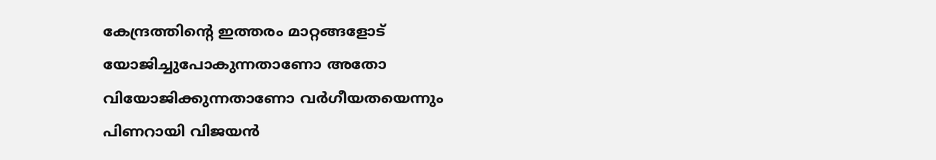കേന്ദ്രത്തിന്റെ ഇത്തരം മാറ്റങ്ങളോട് യോജിച്ചുപോകുന്നതാണോ അതോ വിയോജിക്കുന്നതാണോ വര്‍ഗീയതയെന്നും പിണറായി വിജയൻ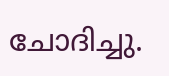ചോദിച്ചു.